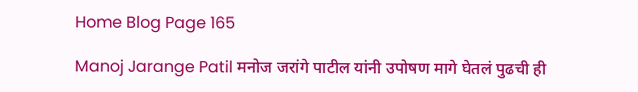Home Blog Page 165

Manoj Jarange Patil मनोज जरांगे पाटील यांनी उपोषण मागे घेतलं पुढची ही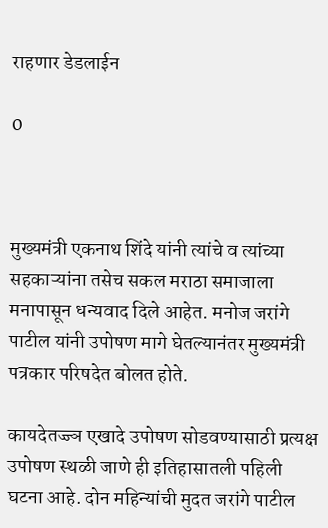राहणार डेडलाईन

0



मुख्यमंत्री एकनाथ शिंदे यांनी त्यांचे व त्यांच्या सहकाऱ्यांना तसेच सकल मराठा समाजाला मनापासून धन्यवाद दिले आहेत. मनोज जरांगे पाटील यांनी उपोषण मागे घेतल्यानंतर मुख्यमंत्री पत्रकार परिषदेत बोलत होते.

कायदेतज्ज्ञ एखादे उपोषण सोडवण्यासाठी प्रत्यक्ष उपोषण स्थळी जाणे ही इतिहासातली पहिली घटना आहे. दोन महिन्यांची मुदत जरांगे पाटील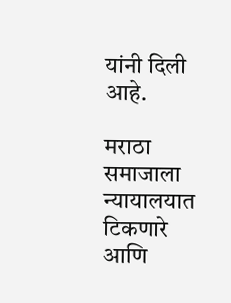यांनी दिली आहे.

मराठा समाजाला न्यायालयात टिकणारे आणि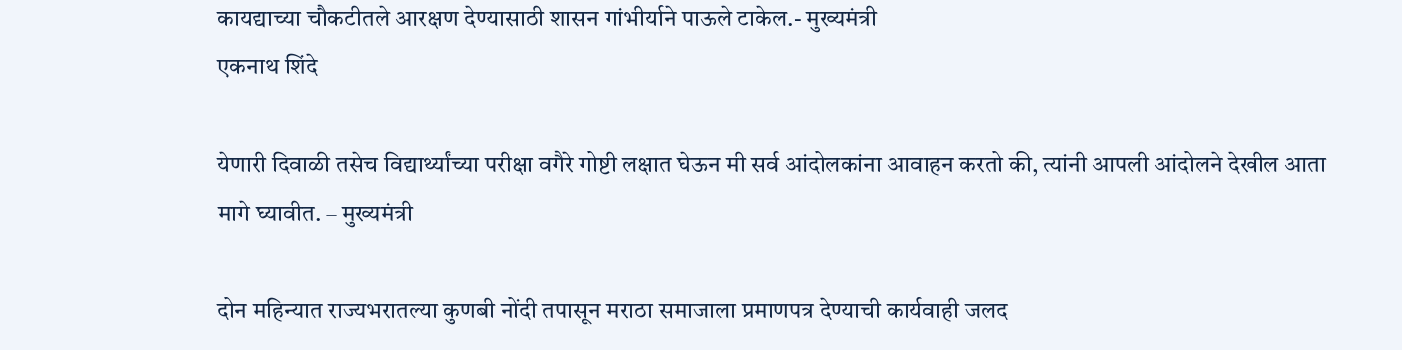कायद्याच्या चौकटीतले आरक्षण देण्यासाठी शासन गांभीर्याने पाऊले टाकेल.- मुख्यमंत्री
एकनाथ शिंदे

येणारी दिवाळी तसेच विद्यार्थ्यांच्या परीक्षा वगैरे गोष्टी लक्षात घेऊन मी सर्व आंदोलकांना आवाहन करतो की, त्यांनी आपली आंदोलने देखील आता मागे घ्यावीत. – मुख्यमंत्री

दोन महिन्यात राज्यभरातल्या कुणबी नोंदी तपासून मराठा समाजाला प्रमाणपत्र देण्याची कार्यवाही जलद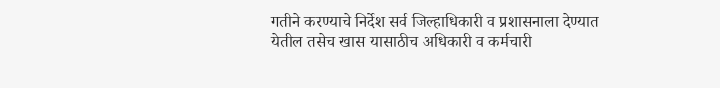गतीने करण्याचे निर्देश सर्व जिल्हाधिकारी व प्रशासनाला देण्यात येतील तसेच खास यासाठीच अधिकारी व कर्मचारी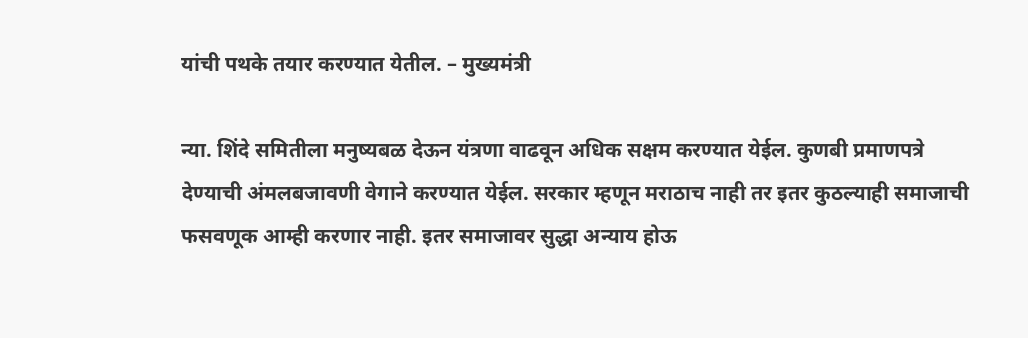यांची पथके तयार करण्यात येतील. – मुख्यमंत्री

न्या. शिंदे समितीला मनुष्यबळ देऊन यंत्रणा वाढवून अधिक सक्षम करण्यात येईल. कुणबी प्रमाणपत्रे देण्याची अंमलबजावणी वेगाने करण्यात येईल. सरकार म्हणून मराठाच नाही तर इतर कुठल्याही समाजाची फसवणूक आम्ही करणार नाही. इतर समाजावर सुद्धा अन्याय होऊ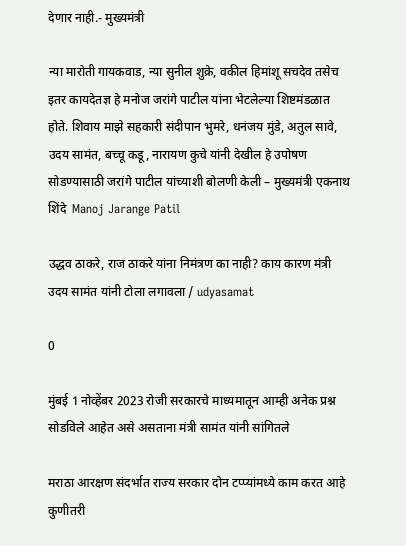देणार नाही.- मुख्यमंत्री

न्या मारोती गायकवाड, न्या सुनील शुक्रे, वकील हिमांशू सचदेव तसेच इतर कायदेतज्ञ हे मनोज जरांगे पाटील यांना भेटलेल्या शिष्टमंडळात होते. शिवाय माझे सहकारी संदीपान भुमरे, धनंजय मुंडे, अतुल सावे, उदय सामंत, बच्चू कडू, नारायण कुचे यांनी देखील हे उपोषण सोडण्यासाठी जरांगे पाटील यांच्याशी बोलणी केली – मुख्यमंत्री एकनाथ शिंदे  Manoj Jarange Patil

उद्धव ठाकरे, राज ठाकरे यांना निमंत्रण का नाही? काय कारण मंत्री उदय सामंत यांनी टोला लगावला / udyasamat

0

मुंबई 1 नोव्हेंबर 2023 रोजी सरकारचे माध्यमातून आम्ही अनेक प्रश्न सोडविले आहेत असे असताना मंत्री सामंत यांनी सांगितले

मराठा आरक्षण संदर्भात राज्य सरकार दोन टप्प्यांमध्ये काम करत आहे कुणीतरी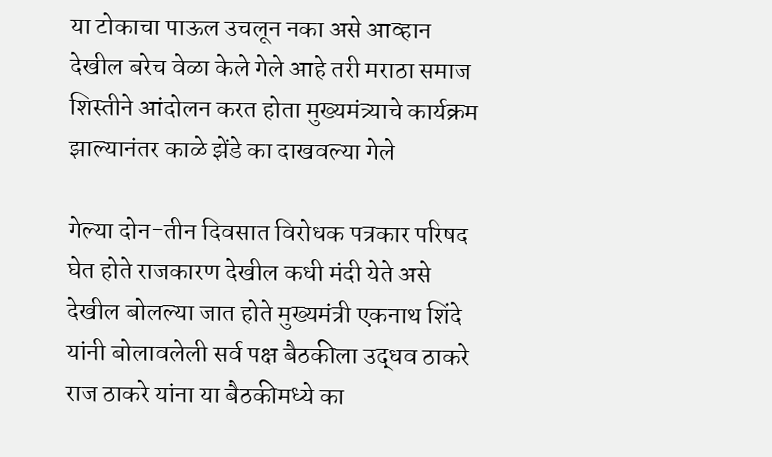या टोकाचा पाऊल उचलून नका असे आव्हान देखील बरेच वेळा केले गेले आहे तरी मराठा समाज शिस्तीने आंदोलन करत होता मुख्यमंत्र्याचे कार्यक्रम झाल्यानंतर काळे झेंडे का दाखवल्या गेले

गेल्या दोन-तीन दिवसात विरोधक पत्रकार परिषद घेत होते राजकारण देखील कधी मंदी येते असे देखील बोलल्या जात होते मुख्यमंत्री एकनाथ शिंदे यांनी बोलावलेली सर्व पक्ष बैठकीला उद्धव ठाकरे राज ठाकरे यांना या बैठकीमध्ये का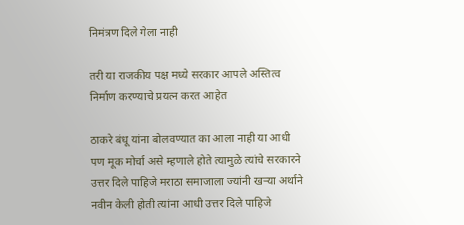निमंत्रण दिले गेला नाही

तरी या राजकीय पक्ष मध्ये सरकार आपले अस्तित्व निर्माण करण्याचे प्रयत्न करत आहेत

ठाकरे बंधू यांना बोलवण्यात का आला नाही या आधी पण मूक मोर्चा असे म्हणाले होते त्यामुळे त्यांचे सरकारने उत्तर दिले पाहिजे मराठा समाजाला ज्यांनी खऱ्या अर्थाने नवीन केली होती त्यांना आधी उत्तर दिले पाहिजे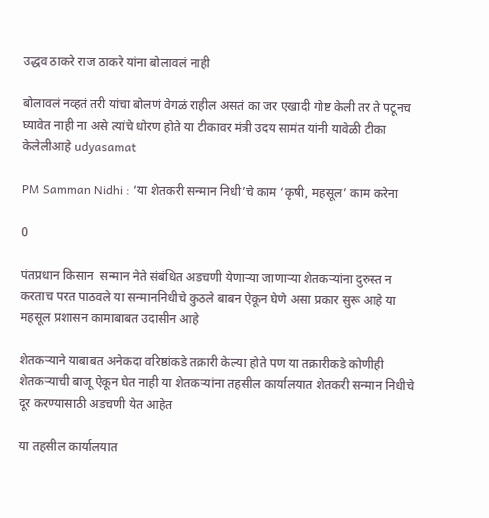उद्धव ठाकरे राज ठाकरे यांना बोलावलं नाही

बोलावलं नव्हतं तरी यांचा बोलणं वेगळं राहील असतं का जर एखादी गोष्ट केली तर ते पटूनच घ्यावेत नाही ना असे त्यांचे धोरण होते या टीकावर मंत्री उदय सामंत यांनी यावेळी टीका केलेलीआहे udyasamat

PM Samman Nidhi : ‘या शेतकरी सन्मान निधी’चे काम ‘कृषी, महसूल’ काम करेना

0

पंतप्रधान किसान  सन्मान नेते संबंधित अडचणी येणाऱ्या जाणाऱ्या शेतकऱ्यांना दुरुस्त न करताच परत पाठवले या सन्माननिधीचे कुठले बाबन ऐकून घेणे असा प्रकार सुरू आहे या महसूल प्रशासन कामाबाबत उदासीन आहे

शेतकऱ्याने याबाबत अनेकदा वरिष्ठांकडे तक्रारी केल्या होते पण या तक्रारीकडे कोणीही शेतकऱ्याची बाजू ऐकून घेत नाही या शेतकऱ्यांना तहसील कार्यालयात शेतकरी सन्मान निधीचे दूर करण्यासाठी अडचणी येत आहेत

या तहसील कार्यालयात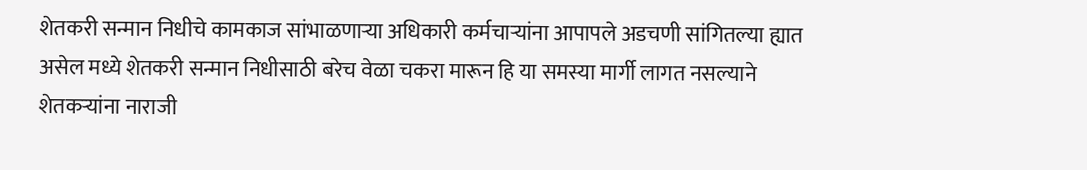शेतकरी सन्मान निधीचे कामकाज सांभाळणाऱ्या अधिकारी कर्मचाऱ्यांना आपापले अडचणी सांगितल्या ह्यात असेल मध्ये शेतकरी सन्मान निधीसाठी बरेच वेळा चकरा मारून हि या समस्या मार्गी लागत नसल्याने शेतकऱ्यांना नाराजी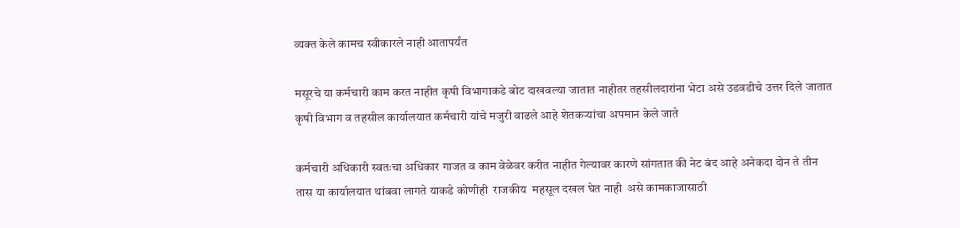व्यक्त केले कामच स्वीकारले नाही आतापर्यंत

मसूरचे या कर्मचारी काम करत नाहीत कृषी विभागाकडे बोट दाखवल्या जातात नाहीतर तहसीलदारांना भेटा असे उडवडीचे उत्तर दिले जातात कृषी विभाग व तहसील कार्यालयात कर्मचारी यांचे मजुरी वाढले आहे शेतकऱ्यांचा अपमान केले जाते

कर्मचारी अधिकारी स्वतःचा अधिकार गाजत व काम वेळेवर करीत नाहीत गेल्यावर कारणे सांगतात की नेट बंद आहे अनेकदा दोन ते तीन तास या कार्यालयात थांबवा लागते याकडे कोणीही  राजकीय  महसूल दखल घेत नाही  असे कामकाजासाठी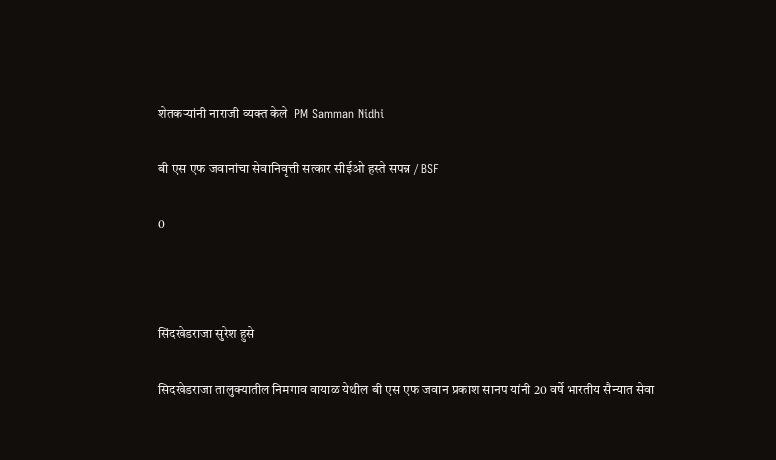शेतकऱ्यांनी नाराजी व्यक्त केले  PM Samman Nidhi

बी एस एफ जवानांचा सेवानिवृत्ती सत्कार सीईओ हस्ते सपन्न / BSF

0



सिंदखेडराजा सुरेश हुसे

सिदखेडराजा तालुक्यातील निमगाव वायाळ येथील बी एस एफ जवान प्रकाश सानप यांनी 20 वर्षे भारतीय सैन्यात सेवा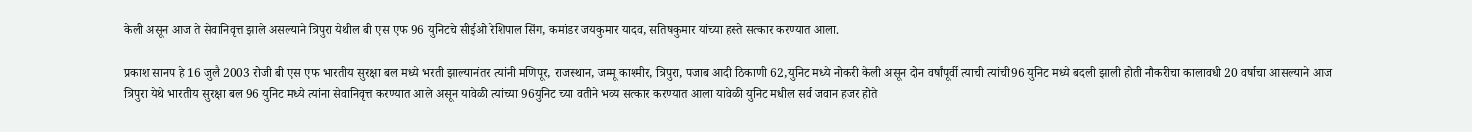केली असून आज ते सेवानिवृत्त झाले असल्याने त्रिपुरा येथील बी एस एफ 96 युनिटचे सीईओ रेशिपाल सिंग, कमांडर जयकुमार यादव, सतिषकुमार यांच्या हस्ते सत्कार करण्यात आला.

प्रकाश सानप हे 16 जुलै 2003 रोजी बी एस एफ भारतीय सुरक्षा बल मध्ये भरती झाल्यानंतर त्यांनी मणिपूर, राजस्थान, जम्मू काश्मीर, त्रिपुरा, पजाब आदी ठिकाणी 62,युनिट मध्ये नोकरी केली असून दोन वर्षांपूर्वी त्याची त्यांची96 युनिट मध्ये बदली झाली होती नौकरीचा कालावधी 20 वर्षाचा आसल्याने आज त्रिपुरा येथे भारतीय सुरक्षा बल 96 युनिट मध्ये त्यांना सेवानिवृत्त करण्यात आले असून यावेळी त्यांच्या 96युनिट च्या वतीने भव्य सत्कार करण्यात आला यावेळी युनिट मधील सर्व जवान हजर होते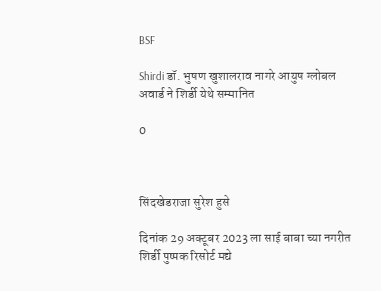BSF

Shirdi डॉ. भुषण खुशालराव नागरे आयुष ग्लोबल अवार्ड ने शिर्डी येथे सम्मानित

0



सिंदखेडराजा सुरेश हुसे

दिनांक 29 अक्टूबर 2023 ला साई बाबा च्या नगरीत शिर्डी पुष्पक रिसोर्ट मद्ये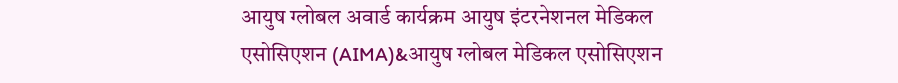आयुष ग्लोबल अवार्ड कार्यक्रम आयुष इंटरनेशनल मेडिकल एसोसिएशन (AIMA)&आयुष ग्लोबल मेडिकल एसोसिएशन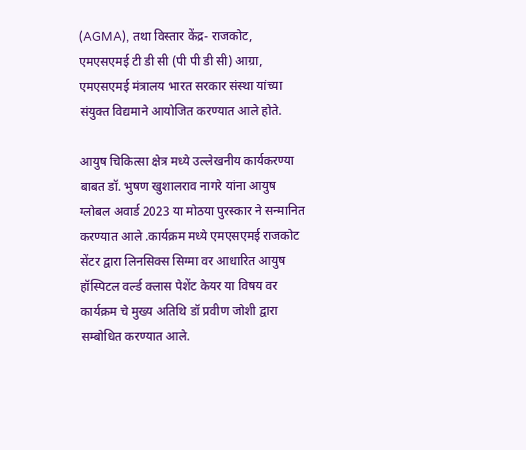(AGMA), तथा विस्तार केंद्र- राजकोट, एमएसएमई टी डी सी (पी पी डी सी) आग्रा, एमएसएमई मंत्रालय भारत सरकार संस्था यांच्या संयुक्त विद्यमाने आयोजित करण्यात आले होते.

आयुष चिकित्सा क्षेत्र मध्ये उल्लेखनीय कार्यकरण्या बाबत डॉ. भुषण खुशालराव नागरे यांना आयुष ग्लोबल अवार्ड 2023 या मोठया पुरस्कार ने सन्मानित करण्यात आले .कार्यक्रम मध्ये एमएसएमई राजकोट सेंटर द्वारा लिनसिक्स सिग्मा वर आधारित आयुष हॉस्पिटल वर्ल्ड क्लास पेशेंट केयर या विषय वर कार्यक्रम चे मुख्य अतिथि डॉ प्रवीण जोशी द्वारा सम्बोधित करण्यात आले.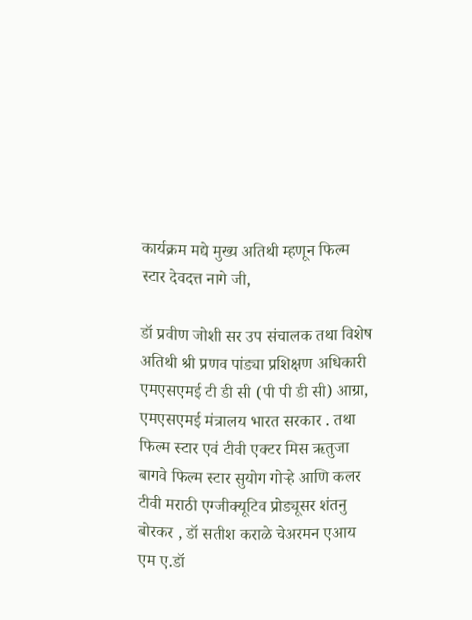कार्यक्रम मद्ये मुख्य अतिथी म्हणून फिल्म स्टार देवदत्त नागे जी,

डॉ प्रवीण जोशी सर उप संचालक तथा विशेष अतिथी श्री प्रणव पांड्या प्रशिक्षण अधिकारी एमएसएमई टी डी सी (पी पी डी सी) आग्रा, एमएसएमई मंत्रालय भारत सरकार . तथा फिल्म स्टार एवं टीवी एक्टर मिस ऋतुजा बागवे फिल्म स्टार सुयोग गोऱ्हे आणि कलर टीवी मराठी एग्जीक्यूटिव प्रोड्यूसर शंतनु बोरकर , डॉ सतीश कराळे चेअरमन एआय एम ए.डॉ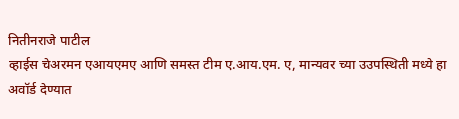नितीनराजे पाटील
व्हाईस चेअरमन एआयएमए आणि समस्त टीम ए.आय.एम. ए, मान्यवर च्या उउपस्थिती मध्ये हा अवॉर्ड देण्यात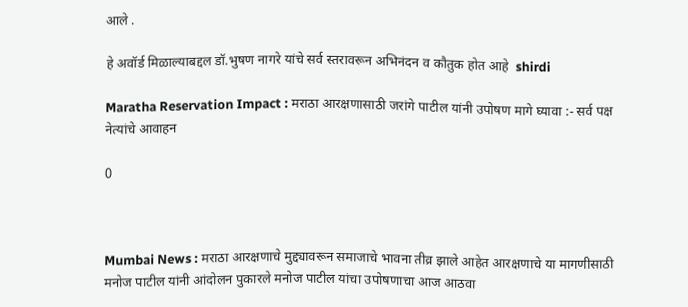आले .

हे अवॉर्ड मिळाल्याबद्दल डॉ.भुषण नागरे यांचे सर्व स्तरावरून अभिनंदन व कौतुक होत आहे  shirdi

Maratha Reservation Impact : मराठा आरक्षणासाठी जरांगे पाटील यांनी उपोषण मागे घ्यावा :- सर्व पक्ष नेत्यांचे आवाहन

0



Mumbai News : मराठा आरक्षणाचे मुद्द्यावरून समाजाचे भावना तीव्र झाले आहेत आरक्षणाचे या मागणीसाठी मनोज पाटील यांनी आंदोलन पुकारले मनोज पाटील यांचा उपोषणाचा आज आठवा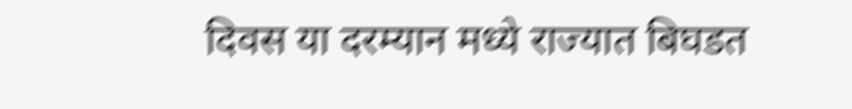दिवस या दरम्यान मध्ये राज्यात बिघडत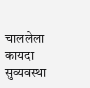चाललेला कायदा सुव्यवस्था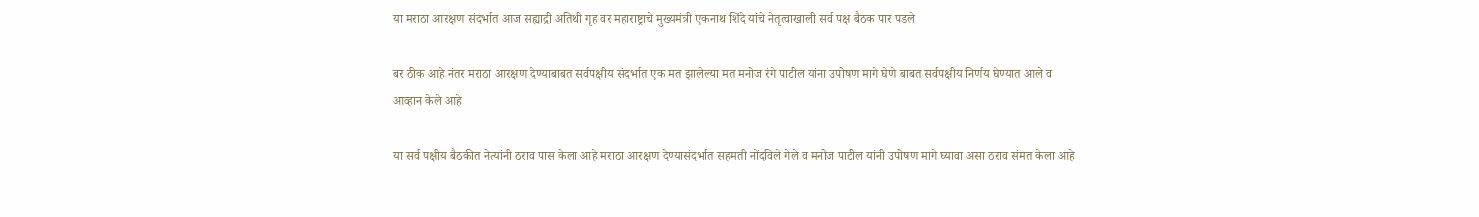या मराठा आरक्षण संदर्भात आज सह्याद्री अतिथी गृह वर महाराष्ट्राचे मुख्यमंत्री एकनाथ शिंदे यांचे नेतृत्वाखाली सर्व पक्ष बैठक पार पडले

बर ठीक आहे नंतर मराठा आरक्षण देण्याबाबत सर्वपक्षीय संदर्भात एक मत झालेल्या मत मनोज रंगे पाटील यांना उपोषण मागे घेणे बाबत सर्वपक्षीय निर्णय घेण्यात आले व आव्हान केले आहे

या सर्व पक्षीय बैठकीत नेत्यांनी ठराव पास केला आहे मराठा आरक्षण देण्यासंदर्भात सहमती नोंदविले गेले व मनोज पाटील यांनी उपोषण मागे घ्यावा असा ठराव संमत केला आहे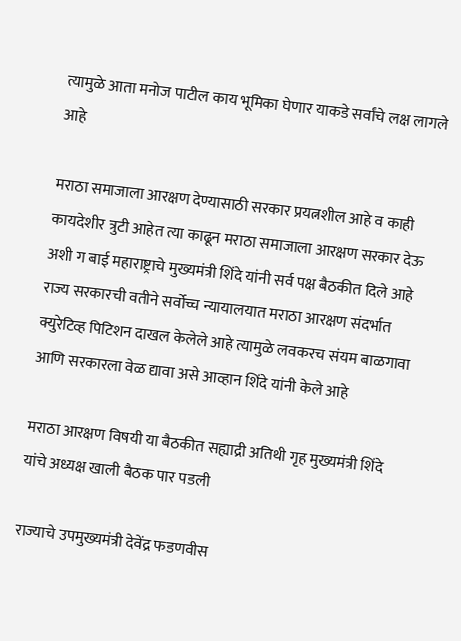त्यामुळे आता मनोज पाटील काय भूमिका घेणार याकडे सर्वांचे लक्ष लागले आहे

मराठा समाजाला आरक्षण देण्यासाठी सरकार प्रयत्नशील आहे व काही कायदेशीर त्रुटी आहेत त्या काढून मराठा समाजाला आरक्षण सरकार देऊ अशी ग बाई महाराष्ट्राचे मुख्यमंत्री शिंदे यांनी सर्व पक्ष बैठकीत दिले आहे
राज्य सरकारची वतीने सर्वोच्च न्यायालयात मराठा आरक्षण संदर्भात क्युरेटिव्ह पिटिशन दाखल केलेले आहे त्यामुळे लवकरच संयम बाळगावा आणि सरकारला वेळ द्यावा असे आव्हान शिंदे यांनी केले आहे

मराठा आरक्षण विषयी या बैठकीत सह्याद्री अतिथी गृह मुख्यमंत्री शिंदे यांचे अध्यक्ष खाली बैठक पार पडली

राज्याचे उपमुख्यमंत्री देवेंद्र फडणवीस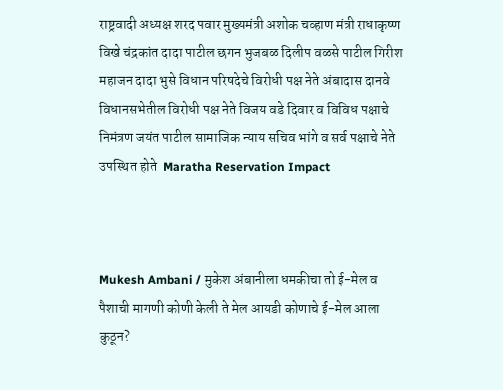राष्ट्रवादी अध्यक्ष शरद पवार मुख्यमंत्री अशोक चव्हाण मंत्री राधाकृष्ण विखे चंद्रकांत दादा पाटील छगन भुजबळ दिलीप वळसे पाटील गिरीश महाजन दादा भुसे विधान परिषदेचे विरोधी पक्ष नेते अंबादास दानवे विधानसभेतील विरोधी पक्ष नेते विजय वडे दिवार व विविध पक्षाचे निमंत्रण जयंत पाटील सामाजिक न्याय सचिव भांगे व सर्व पक्षाचे नेते उपस्थित होते  Maratha Reservation Impact



Mukesh Ambani / मुकेश अंबानीला धमकीचा तो ई-मेल व पैशाची मागणी कोणी केली ते मेल आयडी कोणाचे ई-मेल आला कुठून?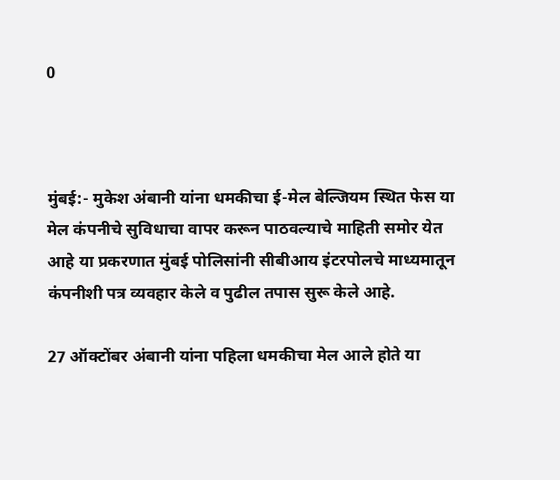0



मुंबई:- मुकेश अंबानी यांना धमकीचा ई-मेल बेल्जियम स्थित फेस या मेल कंपनीचे सुविधाचा वापर करून पाठवल्याचे माहिती समोर येत आहे या प्रकरणात मुंबई पोलिसांनी सीबीआय इंटरपोलचे माध्यमातून कंपनीशी पत्र व्यवहार केले व पुढील तपास सुरू केले आहे.

27 ऑक्टोंबर अंबानी यांना पहिला धमकीचा मेल आले होते या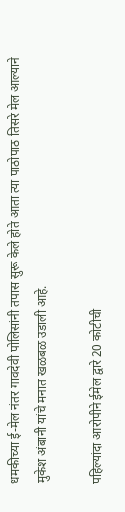धमकीच्या ई-मेल नंतर गावदेवी पोलिसांनी तपास सुरू केले होते आता त्या पाठोपाठ तिसरे मेल आल्याने मुकेश अंबानी यांचे मनात खळबळ उडाली आहे.

पहिल्यांदा आरोपीने ईमेल द्वारे 20 कोटीची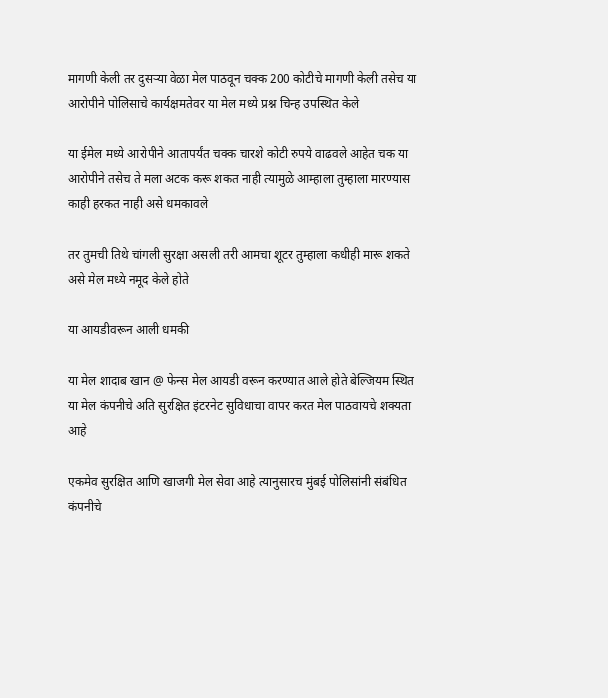मागणी केली तर दुसऱ्या वेळा मेल पाठवून चक्क 200 कोटीचे मागणी केली तसेच या आरोपीने पोलिसाचे कार्यक्षमतेवर या मेल मध्ये प्रश्न चिन्ह उपस्थित केले

या ईमेल मध्ये आरोपीने आतापर्यंत चक्क चारशे कोटी रुपये वाढवले आहेत चक या आरोपीने तसेच ते मला अटक करू शकत नाही त्यामुळे आम्हाला तुम्हाला मारण्यास काही हरकत नाही असे धमकावले

तर तुमची तिथे चांगली सुरक्षा असली तरी आमचा शूटर तुम्हाला कधीही मारू शकते असे मेल मध्ये नमूद केले होते

या आयडीवरून आली धमकी

या मेल शादाब खान @ फेन्स मेल आयडी वरून करण्यात आले होते बेल्जियम स्थित या मेल कंपनीचे अति सुरक्षित इंटरनेट सुविधाचा वापर करत मेल पाठवायचे शक्यता आहे

एकमेव सुरक्षित आणि खाजगी मेल सेवा आहे त्यानुसारच मुंबई पोलिसांनी संबंधित कंपनीचे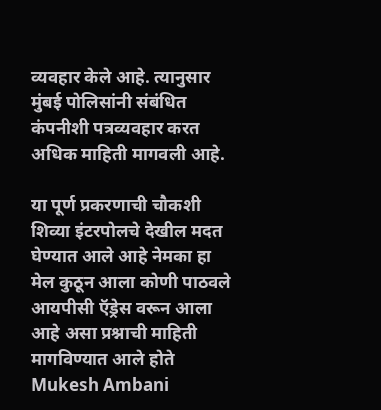व्यवहार केले आहे. त्यानुसार मुंबई पोलिसांनी संबंधित कंपनीशी पत्रव्यवहार करत अधिक माहिती मागवली आहे.

या पूर्ण प्रकरणाची चौकशी शिव्या इंटरपोलचे देखील मदत घेण्यात आले आहे नेमका हा मेल कुठून आला कोणी पाठवले आयपीसी ऍड्रेस वरून आला आहे असा प्रश्नाची माहिती मागविण्यात आले होते     Mukesh Ambani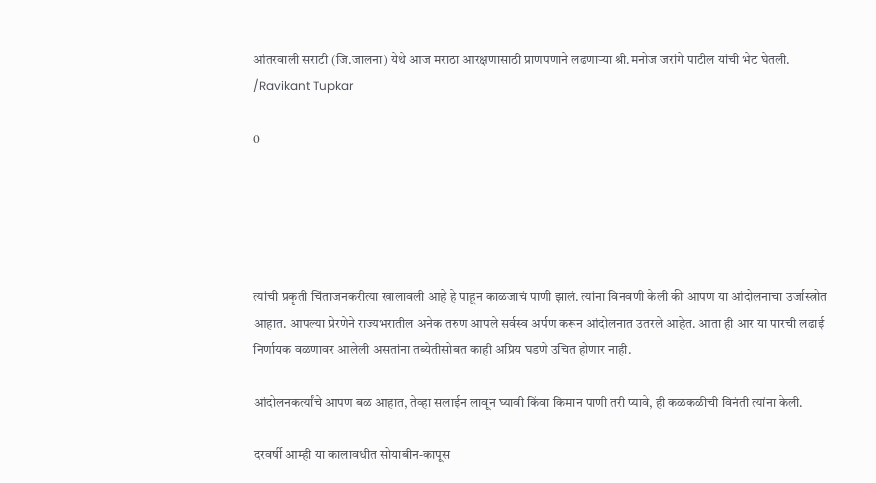आंतरवाली सराटी (जि.जालना) येथे आज मराठा आरक्षणासाठी प्राणपणाने लढणार्‍या श्री.मनोज जरांगे पाटील यांची भेट घेतली. /Ravikant Tupkar

0





त्यांची प्रकृती चिंताजनकरीत्या खालावली आहे हे पाहून काळजाचं पाणी झालं. त्यांना विनवणी केली की आपण या आंदोलनाचा उर्जास्त्रोत आहात. आपल्या प्रेरणेने राज्यभरातील अनेक तरुण आपले सर्वस्व अर्पण करून आंदोलनात उतरले आहेत. आता ही आर या पारची लढाई निर्णायक वळणावर आलेली असतांना तब्येतीसोबत काही अप्रिय घडणे उचित होणार नाही.

आंदोलनकर्त्यांचे आपण बळ आहात, तेव्हा सलाईन लावून घ्यावी किंवा किमान पाणी तरी प्यावे, ही कळकळीची विनंती त्यांना केली.

दरवर्षी आम्ही या कालावधीत सोयाबीन-कापूस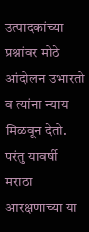उत्पादकांच्या प्रश्नांवर मोठे आंदोलन उभारतो व त्यांना न्याय मिळवून देतो. परंतु यावर्षी मराठा आरक्षणाच्या या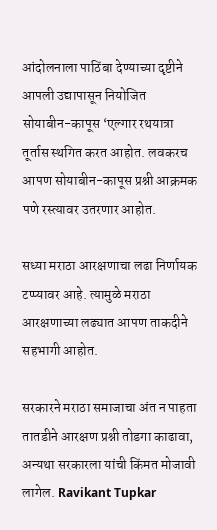आंदोलनाला पाठिंबा देण्याच्या दृष्टीने आपली उद्यापासून नियोजित सोयाबीन-कापूस ‘एल्गार रथयात्रा तूर्तास स्थगित करत आहोत. लवकरच आपण सोयाबीन-कापूस प्रश्नी आक्रमक पणे रस्त्यावर उतरणार आहोत.

सध्या मराठा आरक्षणाचा लढा निर्णायक टप्प्यावर आहे. त्यामुळे मराठा आरक्षणाच्या लढ्यात आपण ताकदीने सहभागी आहोत.

सरकारने मराठा समाजाचा अंत न पाहता तातडीने आरक्षण प्रश्नी तोडगा काढावा, अन्यथा सरकारला यांची किंमत मोजावी लागेल. Ravikant Tupkar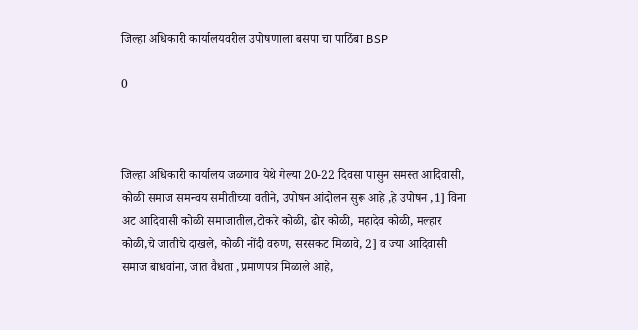जिल्हा अधिकारी कार्यालयवरील उपोषणाला बसपा चा पाठिंबा BSP

0



जिल्हा अधिकारी कार्यालय जळगाव येथे गेल्या 20-22 दिवसा पासुन समस्त आदिवासी, कोळी समाज समन्वय समीतीच्या वतीने, उपोषन आंदोलन सुरू आहे ,हे उपोषन ,1] विना अट आदिवासी कोळी समाजातील,टोकरे कोळी, ढोर कोळी, महादेव कोळी, मल्हार कोळी,चे जातीचे दाखले, कोळी नोंदी वरुण, सरसकट मिळावे, 2] व ज्या आदिवासी समाज बाधवांना, जात वैधता ,प्रमाणपत्र मिळाले आहे,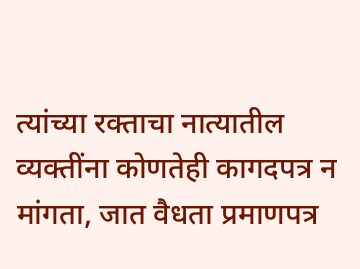त्यांच्या रक्ताचा नात्यातील व्यक्तींना कोणतेही कागदपत्र न मांगता, जात वैधता प्रमाणपत्र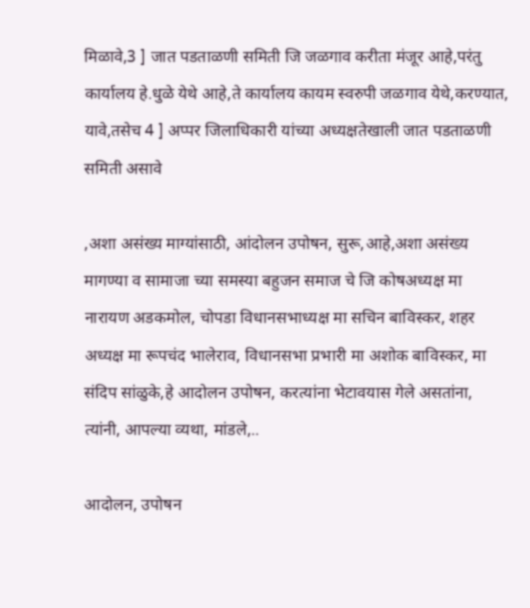मिळावे,3 ] जात पडताळणी समिती जि जळगाव करीता मंजूर आहे,परंतु कार्यालय हे.धुळे येथे आहे,ते कार्यालय कायम स्वरुपी जळगाव येथे,करण्यात, यावे,तसेच 4 ] अप्पर जिलाधिकारी यांच्या अध्यक्षतेखाली जात पडताळणी समिती असावे

,अशा असंख्य माग्यांसाठी, आंदोलन उपोषन, सुरू,आहे,अशा असंख्य मागण्या व सामाजा च्या समस्या बहुजन समाज चे जि कोषअध्यक्ष मा नारायण अडकमोल, चोपडा विधानसभाध्यक्ष मा सचिन बाविस्कर, शहर अध्यक्ष मा रूपचंद भालेराव, विधानसभा प्रभारी मा अशोक बाविस्कर, मा संदिप सांळुके,हे आदोलन उपोषन, करत्यांना भेटावयास गेले असतांना, त्यांनी, आपल्या व्यथा, मांडले,..

आदोलन, उपोषन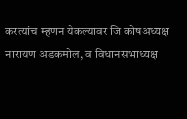करत्यांच म्हणन येकल्यावर जि कोषअध्यक्ष नारायण अडकमोल, व विधानसभाध्यक्ष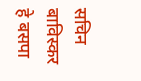सचिन बाविस्कर हे बसपा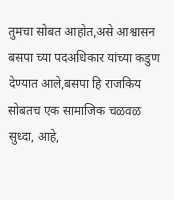तुमचा सोबत आहोत,असे आश्वासन बसपा च्या पदअधिकार यांच्या कडुण देण्यात आले,बसपा हि राजकिय सोबतच एक सामाजिक चळवळ सुध्दा, आहे,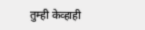तुम्ही केव्हाही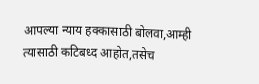आपल्या न्याय हक्कासाठी बोलवा,आम्ही त्यासाठी कटिबध्द आहोत,तसेच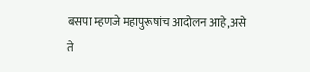बसपा म्हणजे महापुरूषांच आदोलन आहे,असे ते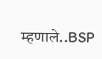म्हणाले..BSP